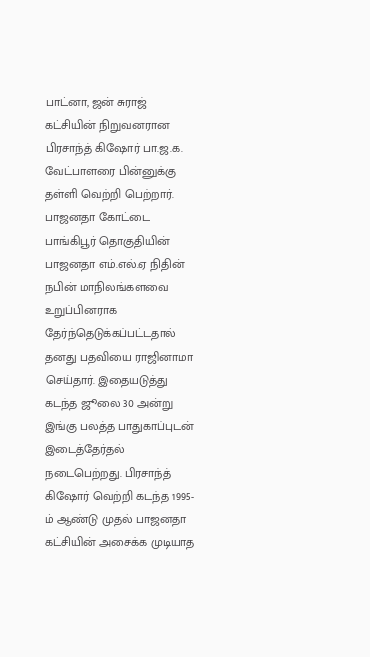பாட்னா, ஜன் சுராஜ் கட்சியின் நிறுவனரான பிரசாந்த் கிஷோர் பா.ஜ.க. வேட்பாளரை பின்னுக்கு தள்ளி வெற்றி பெற்றார். பாஜனதா கோட்டை பாங்கிபூர் தொகுதியின் பாஜனதா எம்.எல்.ஏ நிதின் நபின் மாநிலங்களவை உறுப்பினராக தேர்ந்தெடுக்கப்பட்டதால் தனது பதவியை ராஜினாமா செய்தார். இதையடுத்து கடந்த ஜூலை 30 அன்று இங்கு பலத்த பாதுகாப்புடன் இடைத்தேர்தல் நடைபெற்றது. பிரசாந்த் கிஷோர் வெற்றி கடந்த 1995-ம் ஆண்டு முதல் பாஜனதா கட்சியின் அசைக்க முடியாத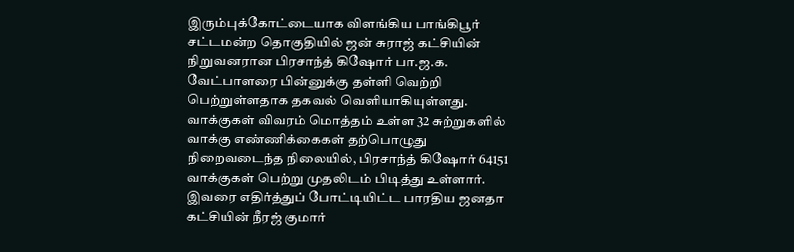இரும்புக்கோட்டையாக விளங்கிய பாங்கிபூர் சட்டமன்ற தொகுதியில் ஜன் சுராஜ் கட்சியின் நிறுவனரான பிரசாந்த் கிஷோர் பா.ஜ.க. வேட்பாளரை பின்னுக்கு தள்ளி வெற்றி பெற்றுள்ளதாக தகவல் வெளியாகியுள்ளது. வாக்குகள் விவரம் மொத்தம் உள்ள 32 சுற்றுகளில் வாக்கு எண்ணிக்கைகள் தற்பொழுது நிறைவடைந்த நிலையில், பிரசாந்த் கிஷோர் 64151 வாக்குகள் பெற்று முதலிடம் பிடித்து உள்ளார். இவரை எதிர்த்துப் போட்டியிட்ட பாரதிய ஜனதா கட்சியின் நீரஜ் குமார்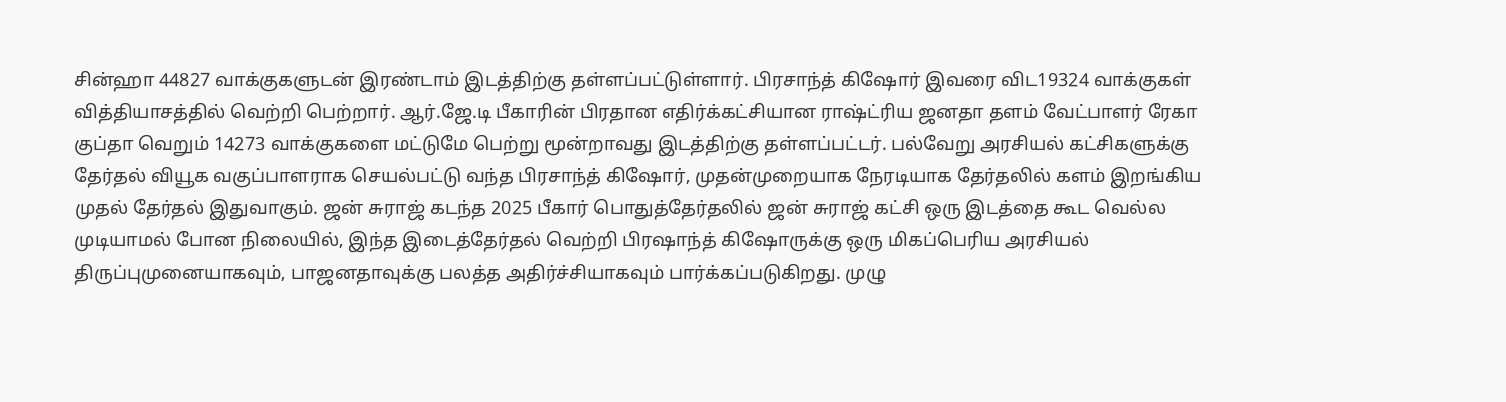சின்ஹா 44827 வாக்குகளுடன் இரண்டாம் இடத்திற்கு தள்ளப்பட்டுள்ளார். பிரசாந்த் கிஷோர் இவரை விட19324 வாக்குகள் வித்தியாசத்தில் வெற்றி பெற்றார். ஆர்.ஜே.டி பீகாரின் பிரதான எதிர்க்கட்சியான ராஷ்ட்ரிய ஜனதா தளம் வேட்பாளர் ரேகா குப்தா வெறும் 14273 வாக்குகளை மட்டுமே பெற்று மூன்றாவது இடத்திற்கு தள்ளப்பட்டர். பல்வேறு அரசியல் கட்சிகளுக்கு தேர்தல் வியூக வகுப்பாளராக செயல்பட்டு வந்த பிரசாந்த் கிஷோர், முதன்முறையாக நேரடியாக தேர்தலில் களம் இறங்கிய முதல் தேர்தல் இதுவாகும். ஜன் சுராஜ் கடந்த 2025 பீகார் பொதுத்தேர்தலில் ஜன் சுராஜ் கட்சி ஒரு இடத்தை கூட வெல்ல முடியாமல் போன நிலையில், இந்த இடைத்தேர்தல் வெற்றி பிரஷாந்த் கிஷோருக்கு ஒரு மிகப்பெரிய அரசியல் திருப்புமுனையாகவும், பாஜனதாவுக்கு பலத்த அதிர்ச்சியாகவும் பார்க்கப்படுகிறது. முழு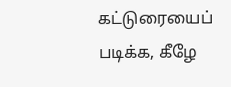கட்டுரையைப் படிக்க, கீழே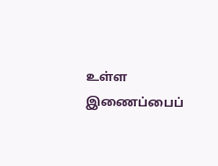உள்ள இணைப்பைப்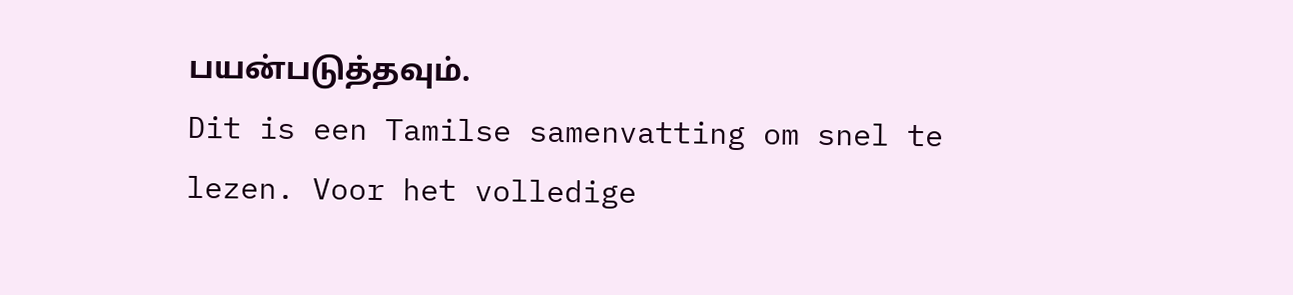பயன்படுத்தவும்.
Dit is een Tamilse samenvatting om snel te lezen. Voor het volledige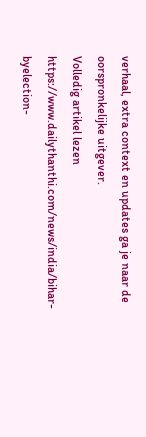verhaal, extra context en updates ga je naar de oorspronkelijke uitgever.
Volledig artikel lezen
https://www.dailythanthi.com/news/india/bihar-byelection-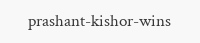prashant-kishor-wins